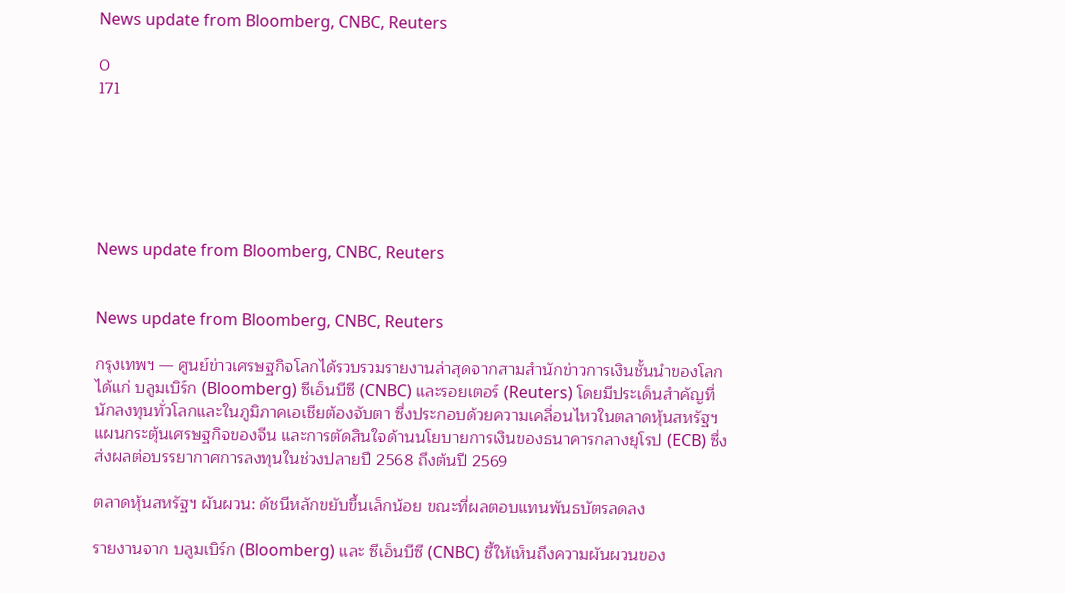News update from Bloomberg, CNBC, Reuters

0
171






News update from Bloomberg, CNBC, Reuters


News update from Bloomberg, CNBC, Reuters

กรุงเทพฯ — ศูนย์ข่าวเศรษฐกิจโลกได้รวบรวมรายงานล่าสุดจากสามสำนักข่าวการเงินชั้นนำของโลก ได้แก่ บลูมเบิร์ก (Bloomberg) ซีเอ็นบีซี (CNBC) และรอยเตอร์ (Reuters) โดยมีประเด็นสำคัญที่นักลงทุนทั่วโลกและในภูมิภาคเอเชียต้องจับตา ซึ่งประกอบด้วยความเคลื่อนไหวในตลาดหุ้นสหรัฐฯ แผนกระตุ้นเศรษฐกิจของจีน และการตัดสินใจด้านนโยบายการเงินของธนาคารกลางยุโรป (ECB) ซึ่งส่งผลต่อบรรยากาศการลงทุนในช่วงปลายปี 2568 ถึงต้นปี 2569

ตลาดหุ้นสหรัฐฯ ผันผวน: ดัชนีหลักขยับขึ้นเล็กน้อย ขณะที่ผลตอบแทนพันธบัตรลดลง

รายงานจาก บลูมเบิร์ก (Bloomberg) และ ซีเอ็นบีซี (CNBC) ชี้ให้เห็นถึงความผันผวนของ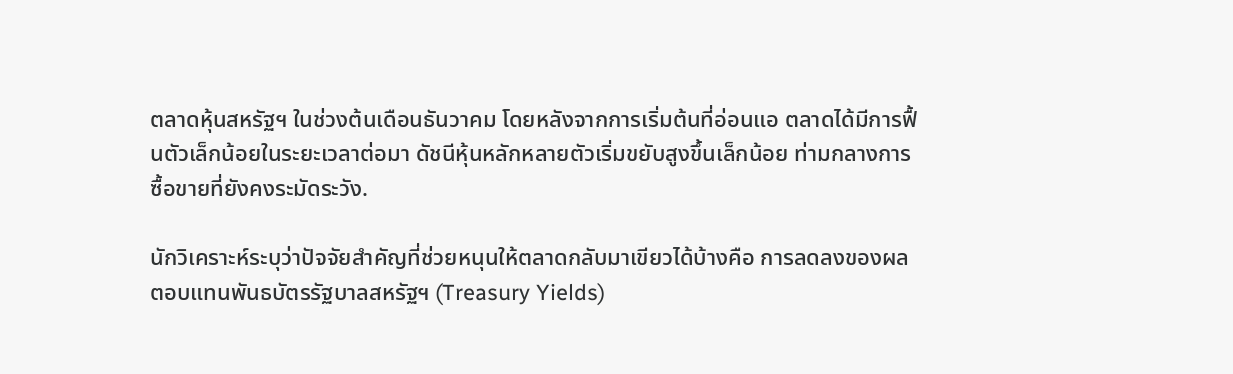ตลาดหุ้นสหรัฐฯ ในช่วงต้นเดือนธันวาคม โดยหลังจากการเริ่มต้นที่อ่อนแอ ตลาดได้มีการฟื้นตัวเล็กน้อยในระยะเวลาต่อมา ดัชนีหุ้นหลักหลายตัวเริ่มขยับสูงขึ้นเล็กน้อย ท่ามกลางการซื้อขายที่ยังคงระมัดระวัง.

นักวิเคราะห์ระบุว่าปัจจัยสำคัญที่ช่วยหนุนให้ตลาดกลับมาเขียวได้บ้างคือ การลดลงของผลตอบแทนพันธบัตรรัฐบาลสหรัฐฯ (Treasury Yields)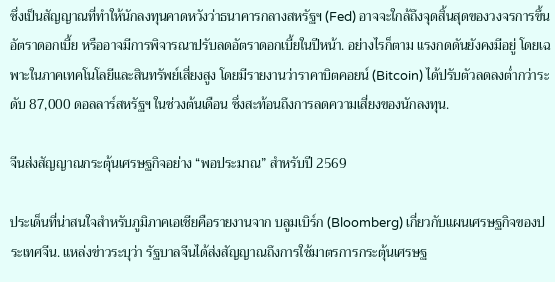ซึ่งเป็นสัญญาณที่ทำให้นักลงทุนคาดหวังว่าธนาคารกลางสหรัฐฯ (Fed) อาจจะใกล้ถึงจุดสิ้นสุดของวงจรการขึ้นอัตราดอกเบี้ย หรืออาจมีการพิจารณาปรับลดอัตราดอกเบี้ยในปีหน้า. อย่างไรก็ตาม แรงกดดันยังคงมีอยู่ โดยเฉพาะในภาคเทคโนโลยีและสินทรัพย์เสี่ยงสูง โดยมีรายงานว่าราคาบิตคอยน์ (Bitcoin) ได้ปรับตัวลดลงต่ำกว่าระดับ 87,000 ดอลลาร์สหรัฐฯ ในช่วงต้นเดือน ซึ่งสะท้อนถึงการลดความเสี่ยงของนักลงทุน.

จีนส่งสัญญาณกระตุ้นเศรษฐกิจอย่าง “พอประมาณ” สำหรับปี 2569

ประเด็นที่น่าสนใจสำหรับภูมิภาคเอเชียคือรายงานจาก บลูมเบิร์ก (Bloomberg) เกี่ยวกับแผนเศรษฐกิจของประเทศจีน. แหล่งข่าวระบุว่า รัฐบาลจีนได้ส่งสัญญาณถึงการใช้มาตรการกระตุ้นเศรษฐ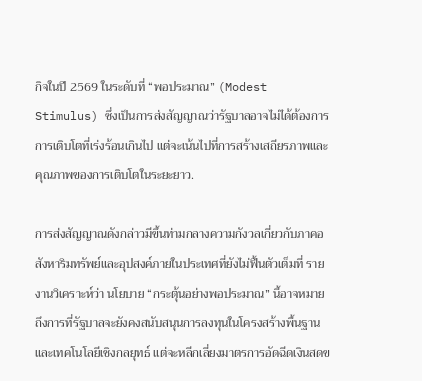กิจในปี 2569 ในระดับที่ “พอประมาณ” (Modest Stimulus) ซึ่งเป็นการส่งสัญญาณว่ารัฐบาลอาจไม่ได้ต้องการการเติบโตที่เร่งร้อนเกินไป แต่จะเน้นไปที่การสร้างเสถียรภาพและคุณภาพของการเติบโตในระยะยาว.

การส่งสัญญาณดังกล่าวมีขึ้นท่ามกลางความกังวลเกี่ยวกับภาคอสังหาริมทรัพย์และอุปสงค์ภายในประเทศที่ยังไม่ฟื้นตัวเต็มที่ รายงานวิเคราะห์ว่า นโยบาย “กระตุ้นอย่างพอประมาณ” นี้อาจหมายถึงการที่รัฐบาลจะยังคงสนับสนุนการลงทุนในโครงสร้างพื้นฐานและเทคโนโลยีเชิงกลยุทธ์ แต่จะหลีกเลี่ยงมาตรการอัดฉีดเงินสดข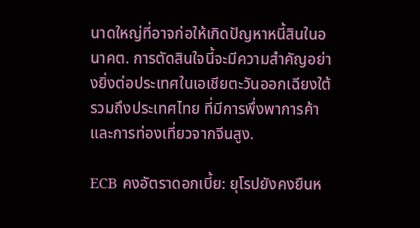นาดใหญ่ที่อาจก่อให้เกิดปัญหาหนี้สินในอนาคต. การตัดสินใจนี้จะมีความสำคัญอย่างยิ่งต่อประเทศในเอเชียตะวันออกเฉียงใต้ รวมถึงประเทศไทย ที่มีการพึ่งพาการค้าและการท่องเที่ยวจากจีนสูง.

ECB คงอัตราดอกเบี้ย: ยุโรปยังคงยืนห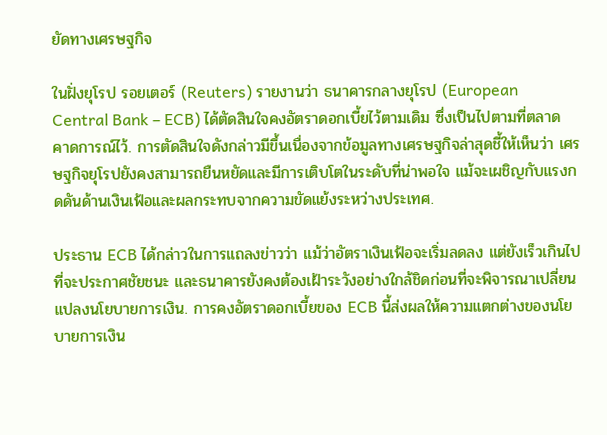ยัดทางเศรษฐกิจ

ในฝั่งยุโรป รอยเตอร์ (Reuters) รายงานว่า ธนาคารกลางยุโรป (European Central Bank – ECB) ได้ตัดสินใจคงอัตราดอกเบี้ยไว้ตามเดิม ซึ่งเป็นไปตามที่ตลาดคาดการณ์ไว้. การตัดสินใจดังกล่าวมีขึ้นเนื่องจากข้อมูลทางเศรษฐกิจล่าสุดชี้ให้เห็นว่า เศรษฐกิจยุโรปยังคงสามารถยืนหยัดและมีการเติบโตในระดับที่น่าพอใจ แม้จะเผชิญกับแรงกดดันด้านเงินเฟ้อและผลกระทบจากความขัดแย้งระหว่างประเทศ.

ประธาน ECB ได้กล่าวในการแถลงข่าวว่า แม้ว่าอัตราเงินเฟ้อจะเริ่มลดลง แต่ยังเร็วเกินไปที่จะประกาศชัยชนะ และธนาคารยังคงต้องเฝ้าระวังอย่างใกล้ชิดก่อนที่จะพิจารณาเปลี่ยนแปลงนโยบายการเงิน. การคงอัตราดอกเบี้ยของ ECB นี้ส่งผลให้ความแตกต่างของนโยบายการเงิน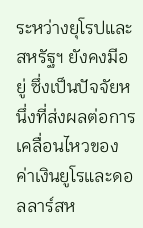ระหว่างยุโรปและสหรัฐฯ ยังคงมีอยู่ ซึ่งเป็นปัจจัยหนึ่งที่ส่งผลต่อการเคลื่อนไหวของค่าเงินยูโรและดอลลาร์สห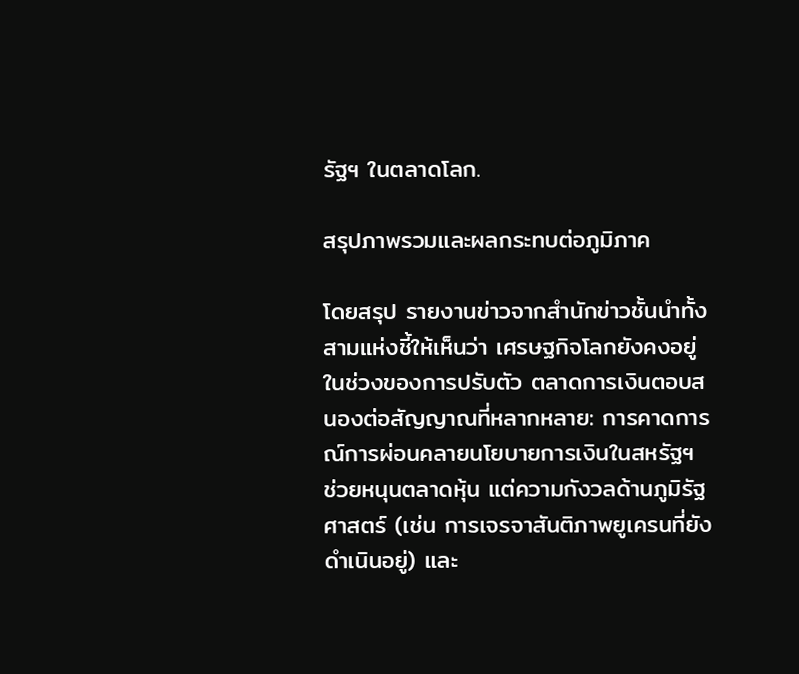รัฐฯ ในตลาดโลก.

สรุปภาพรวมและผลกระทบต่อภูมิภาค

โดยสรุป รายงานข่าวจากสำนักข่าวชั้นนำทั้งสามแห่งชี้ให้เห็นว่า เศรษฐกิจโลกยังคงอยู่ในช่วงของการปรับตัว ตลาดการเงินตอบสนองต่อสัญญาณที่หลากหลาย: การคาดการณ์การผ่อนคลายนโยบายการเงินในสหรัฐฯ ช่วยหนุนตลาดหุ้น แต่ความกังวลด้านภูมิรัฐศาสตร์ (เช่น การเจรจาสันติภาพยูเครนที่ยังดำเนินอยู่) และ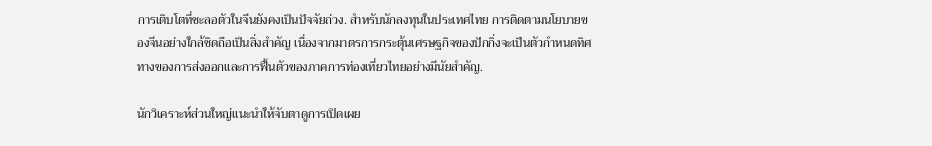การเติบโตที่ชะลอตัวในจีนยังคงเป็นปัจจัยถ่วง. สำหรับนักลงทุนในประเทศไทย การติดตามนโยบายของจีนอย่างใกล้ชิดถือเป็นสิ่งสำคัญ เนื่องจากมาตรการกระตุ้นเศรษฐกิจของปักกิ่งจะเป็นตัวกำหนดทิศทางของการส่งออกและการฟื้นตัวของภาคการท่องเที่ยวไทยอย่างมีนัยสำคัญ.

นักวิเคราะห์ส่วนใหญ่แนะนำให้จับตาดูการเปิดเผย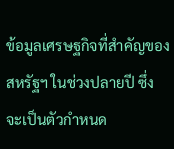ข้อมูลเศรษฐกิจที่สำคัญของสหรัฐฯ ในช่วงปลายปี ซึ่งจะเป็นตัวกำหนด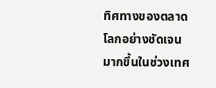ทิศทางของตลาดโลกอย่างชัดเจนมากขึ้นในช่วงเทศ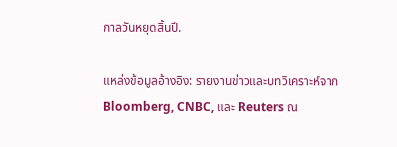กาลวันหยุดสิ้นปี.

แหล่งข้อมูลอ้างอิง: รายงานข่าวและบทวิเคราะห์จาก Bloomberg, CNBC, และ Reuters ณ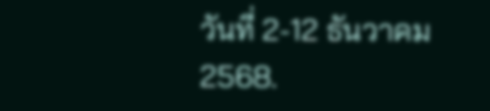วันที่ 2-12 ธันวาคม 2568.